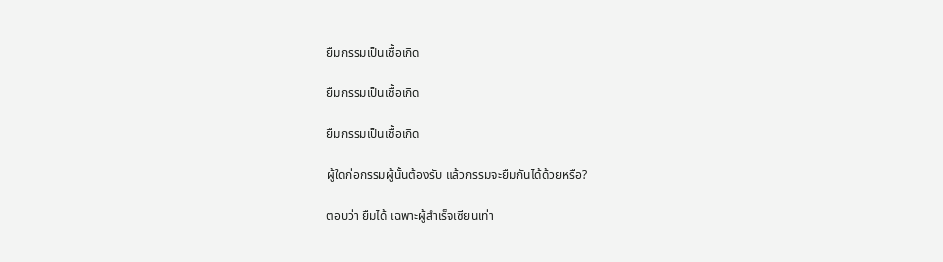ยืมกรรมเป็นเชื้อเกิด

ยืมกรรมเป็นเชื้อเกิด

ยืมกรรมเป็นเชื้อเกิด

ผู้ใดก่อกรรมผู้นั้นต้องรับ แล้วกรรมจะยืมกันได้ด้วยหรือ?

ตอบว่า ยืมได้ เฉพาะผู้สำเร็จเซียนเท่า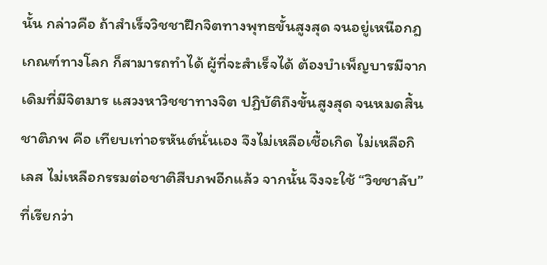นั้น กล่าวคือ ถ้าสำเร็จวิชชาฝึกจิตทางพุทธขั้นสูงสุด จนอยู่เหนือกฎเกณฑ์ทางโลก ก็สามารถทำได้ ผู้ที่จะสำเร็จได้ ต้องบำเพ็ญบารมีจากเดิมที่มีจิตมาร แสวงหาวิชชาทางจิต ปฏิบัติถึงขั้นสูงสุด จนหมดสิ้นชาติภพ คือ เทียบเท่าอรหันต์นั่นเอง จึงไม่เหลือเชื้อเกิด ไม่เหลือกิเลส ไม่เหลือกรรมต่อชาติสืบภพอีกแล้ว จากนั้น จึงจะใช้ “วิชชาลับ” ที่เรียกว่า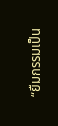“ยืมกรรมเป็น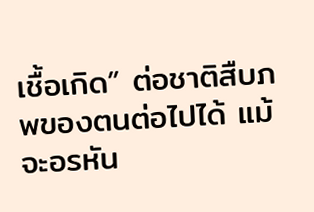เชื้อเกิด” ต่อชาติสืบภพของตนต่อไปได้ แม้จะอรหัน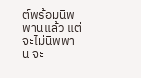ต์พร้อมนิพพานแล้ว แต่จะไม่นิพพาน จะ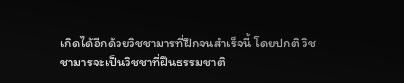เกิดได้อีกด้วยวิชชามารที่ฝึกจนสำเร็จนี้ โดยปกติ วิชชามารจะเป็นวิชชาที่ฝืนธรรมชาติ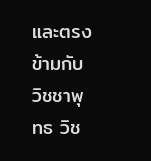และตรงข้ามกับวิชชาพุทธ วิช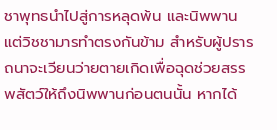ชาพุทธนำไปสู่การหลุดพ้น และนิพพาน แต่วิชชามารทำตรงกันข้าม สำหรับผู้ปรารถนาจะเวียนว่ายตายเกิดเพื่อฉุดช่วยสรรพสัตว์ให้ถึงนิพพานก่อนตนนั้น หากได้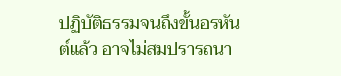ปฏิบัติธรรมจนถึงขั้นอรหันต์แล้ว อาจไม่สมปรารถนา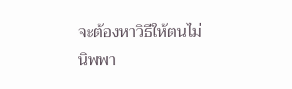จะต้องหาวิธีให้ตนไม่นิพพา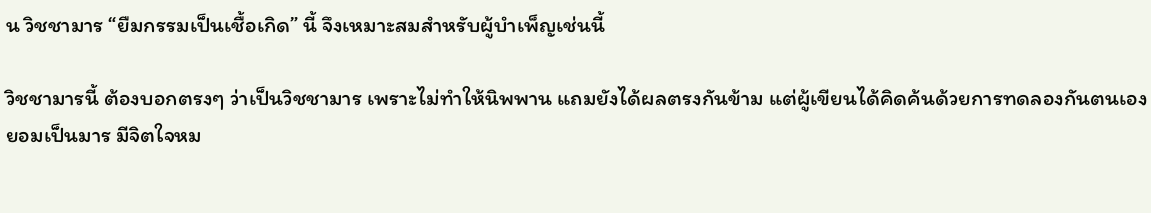น วิชชามาร “ยืมกรรมเป็นเชื้อเกิด” นี้ จึงเหมาะสมสำหรับผู้บำเพ็ญเช่นนี้

วิชชามารนี้ ต้องบอกตรงๆ ว่าเป็นวิชชามาร เพราะไม่ทำให้นิพพาน แถมยังได้ผลตรงกันข้าม แต่ผู้เขียนได้คิดค้นด้วยการทดลองกันตนเอง ยอมเป็นมาร มีจิตใจหม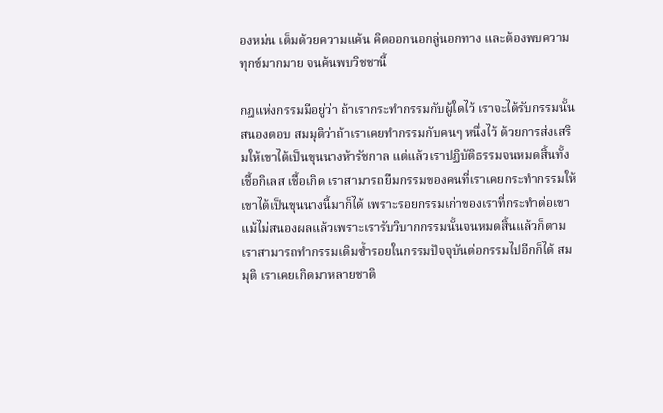องหม่น เต็มด้วยความแค้น คิดออกนอกลู่นอกทาง และต้องพบความทุกข์มากมาย จนค้นพบวิชชานี้

กฎแห่งกรรมมีอยู่ว่า ถ้าเรากระทำกรรมกับผู้ใดไว้ เราจะได้รับกรรมนั้นสนองตอบ สมมุติว่าถ้าเราเคยทำกรรมกับคนๆ หนึ่งไว้ ด้วยการส่งเสริมให้เขาได้เป็นขุนนางห้ารัชกาล แต่แล้วเราปฏิบัติธรรมจนหมดสิ้นทั้งเชื้อกิเลส เชื้อเกิด เราสามารถยืมกรรมของคนที่เราเคยกระทำกรรมให้เขาได้เป็นขุนนางนี้มาก็ได้ เพราะรอยกรรมเก่าของเราที่กระทำต่อเขา แม้ไม่สนองผลแล้วเพราะเรารับวิบากกรรมนั้นจนหมดสิ้นแล้วก็ตาม เราสามารถทำกรรมเดิมซ้ำรอยในกรรมปัจจุบันต่อกรรมไปอีกก็ได้ สมมุติ เราเคยเกิดมาหลายชาติ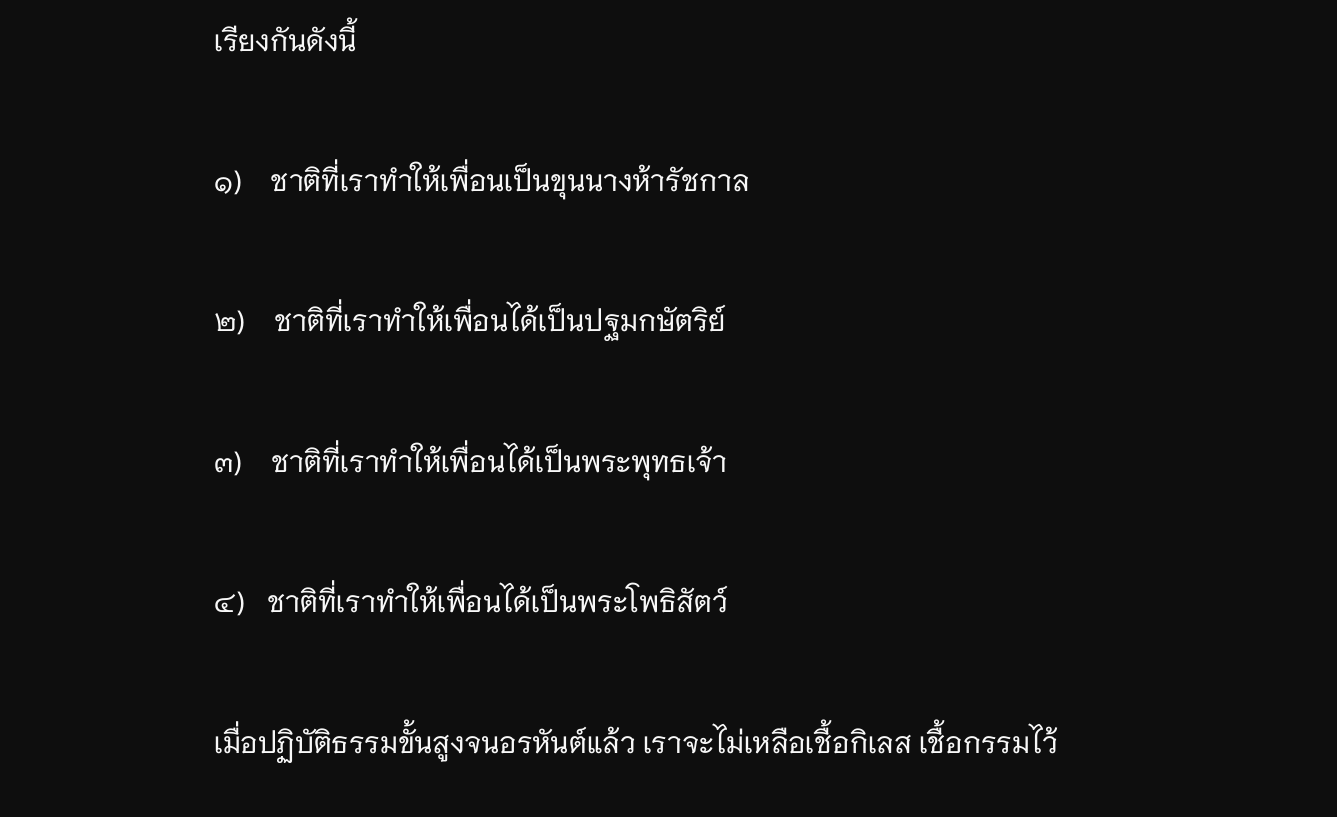เรียงกันดังนี้

๑)    ชาติที่เราทำให้เพื่อนเป็นขุนนางห้ารัชกาล

๒)    ชาติที่เราทำให้เพื่อนได้เป็นปฐมกษัตริย์

๓)    ชาติที่เราทำให้เพื่อนได้เป็นพระพุทธเจ้า

๔)   ชาติที่เราทำให้เพื่อนได้เป็นพระโพธิสัตว์

เมื่อปฏิบัติธรรมขั้นสูงจนอรหันต์แล้ว เราจะไม่เหลือเชื้อกิเลส เชื้อกรรมไว้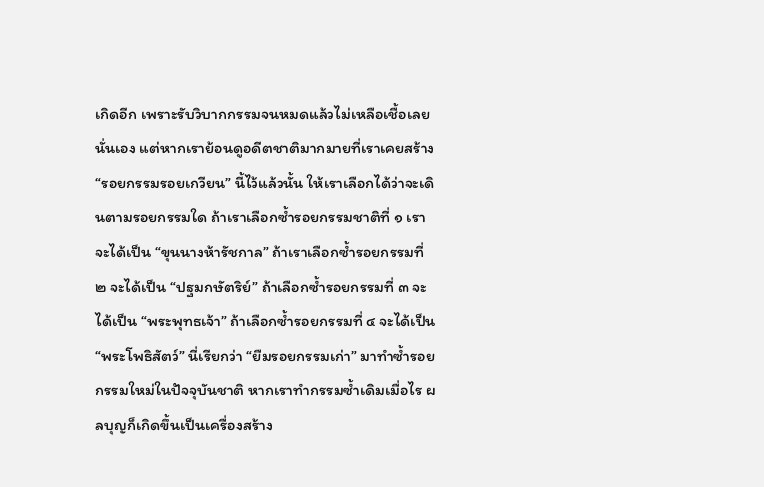เกิดอีก เพราะรับวิบากกรรมจนหมดแล้วไม่เหลือเชื้อเลยนั่นเอง แต่หากเราย้อนดูอดีตชาติมากมายที่เราเคยสร้าง “รอยกรรมรอยเกวียน” นี้ไว้แล้วนั้น ให้เราเลือกได้ว่าจะเดินตามรอยกรรมใด ถ้าเราเลือกซ้ำรอยกรรมชาติที่ ๑ เราจะได้เป็น “ขุนนางห้ารัชกาล” ถ้าเราเลือกซ้ำรอยกรรมที่ ๒ จะได้เป็น “ปฐมกษัตริย์” ถ้าเลือกซ้ำรอยกรรมที่ ๓ จะได้เป็น “พระพุทธเจ้า” ถ้าเลือกซ้ำรอยกรรมที่ ๔ จะได้เป็น “พระโพธิสัตว์” นี่เรียกว่า “ยืมรอยกรรมเก่า” มาทำซ้ำรอยกรรมใหม่ในปัจจุบันชาติ หากเราทำกรรมซ้ำเดิมเมื่อไร ผลบุญก็เกิดขึ้นเป็นเครื่องสร้าง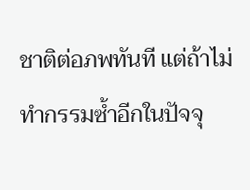ชาติต่อภพทันที แต่ถ้าไม่ทำกรรมซ้ำอีกในปัจจุ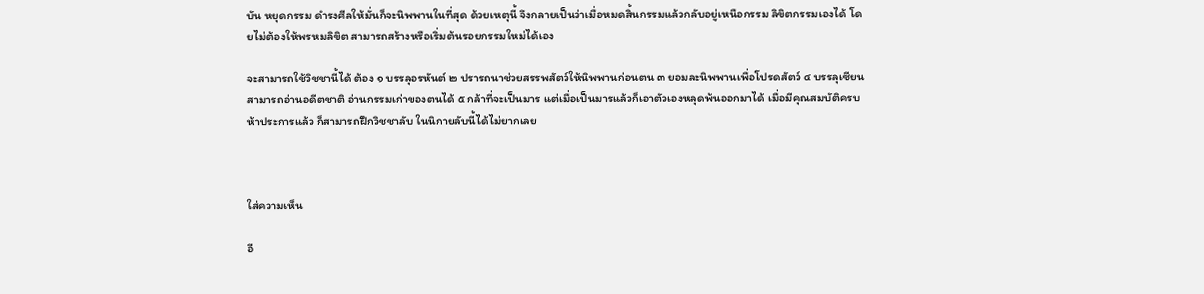บัน หยุดกรรม ดำรงศีลให้มั่นก็จะนิพพานในที่สุด ด้วยเหตุนี้ จึงกลายเป็นว่าเมื่อหมดสิ้นกรรมแล้วกลับอยู่เหนือกรรม ลิขิตกรรมเองได้ โดยไม่ต้องให้พรหมลิขิต สามารถสร้างหรือเริ่มต้นรอยกรรมใหม่ได้เอง

จะสามารถใช้วิชชานี้ได้ ต้อง ๑ บรรลุอรหันต์ ๒ ปรารถนาช่วยสรรพสัตว์ให้นิพพานก่อนตน ๓ ยอมละนิพพานเพื่อโปรดสัตว์ ๔ บรรลุเซียนสามารถอ่านอดีตชาติ อ่านกรรมเก่าของตนได้ ๕ กล้าที่จะเป็นมาร แต่เมื่อเป็นมารแล้วก็เอาตัวเองหลุดพ้นออกมาได้ เมื่อมีคุณสมบัติครบห้าประการแล้ว ก็สามารถฝึกวิชชาลับ ในนิกายลับนี้ได้ไม่ยากเลย



ใส่ความเห็น

อี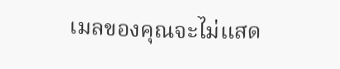เมลของคุณจะไม่แสด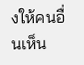งให้คนอื่นเห็น